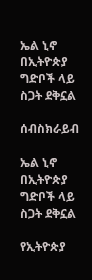ኤል ኒኖ በኢትዮጵያ ግድቦች ላይ ስጋት ደቅኗል

ሰብስክራይብ

ኤል ኒኖ በኢትዮጵያ ግድቦች ላይ ስጋት ደቅኗል

የኢትዮጵያ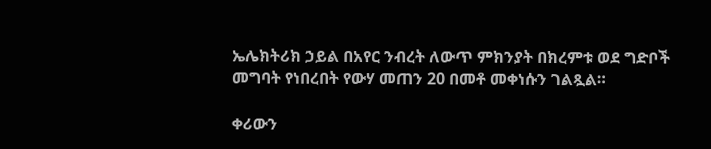ኤሌክትሪክ ኃይል በአየር ንብረት ለውጥ ምክንያት በክረምቱ ወደ ግድቦች መግባት የነበረበት የውሃ መጠን 20 በመቶ መቀነሱን ገልጿል።

ቀሪውን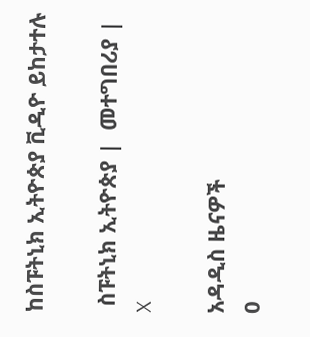ከስፑትኒክ ኢትዮጵያ ቪዲዮ ይከታተሉ

 ስፑትኒክ ኢትዮጵያ |  መተግበሪያ |  X

አዳዲስ ዜናዎች
0